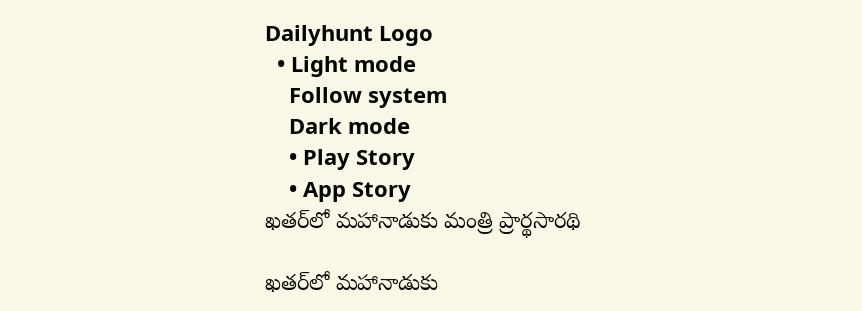Dailyhunt Logo
  • Light mode
    Follow system
    Dark mode
    • Play Story
    • App Story
ఖతర్‌లో మహానాడుకు మంత్రి ప్రార్థసారథి

ఖతర్‌లో మహానాడుకు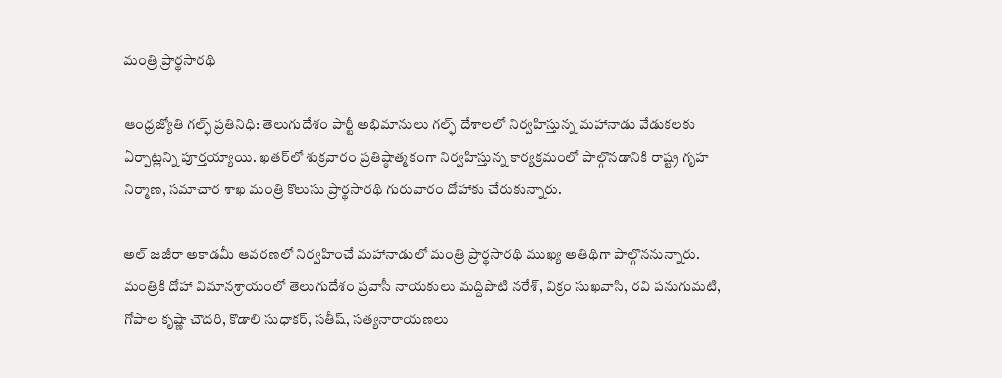మంత్రి ప్రార్థసారథి

ఆంధ్రజ్యోతి గల్ఫ్ ప్రతినిధి: తెలుగుదేశం పార్టీ అభిమానులు గల్ఫ్ దేశాలలో నిర్వహిస్తున్న మహానాడు వేడుకలకు ఏర్పాట్లన్ని పూర్తయ్యాయి. ఖతర్‌లో శుక్రవారం ప్రతిష్ఠాత్మకంగా నిర్వహిస్తున్న కార్యక్రమంలో పాల్గొనడానికి రాష్ట్ర గృహ నిర్మాణ, సమాచార శాఖ మంత్రి కొలుసు ప్రార్థసారథి గురువారం దోహాకు చేరుకున్నారు.

అల్ జజీరా అకాడమీ ఆవరణలో నిర్వహించే మహానాడులో మంత్రి ప్రార్థసారథి ముఖ్య అతిథిగా పాల్గొననున్నారు. మంత్రికి దోహా విమానశ్రాయంలో తెలుగుదేశం ప్రవాసీ నాయకులు మద్దిపొటి నరేశ్, విక్రం సుఖవాసి, రవి పనుగుమటి, గోపాల కృష్ణా చౌదరి, కొడాలి సుధాకర్, సతీష్, సత్యనారాయణలు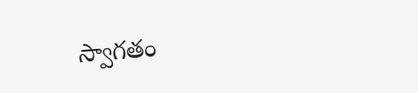స్వాగతం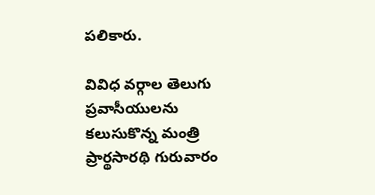పలికారు.

వివిధ వర్గాల తెలుగు ప్రవాసీయులను కలుసుకొన్న మంత్రి ప్రార్థసారథి గురువారం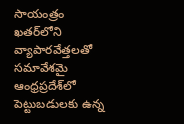సాయంత్రం ఖతర్‌లోని వ్యాపారవేత్తలతో సమావేశమై ఆంధ్రప్రదేశ్‌లో పెట్టుబడులకు ఉన్న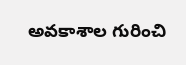అవకాశాల గురించి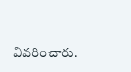వివరించారు.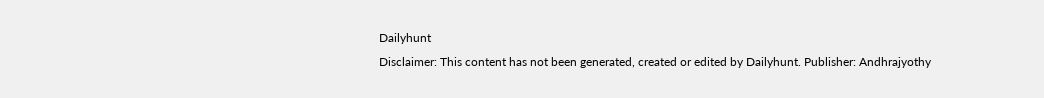Dailyhunt
Disclaimer: This content has not been generated, created or edited by Dailyhunt. Publisher: Andhrajyothy